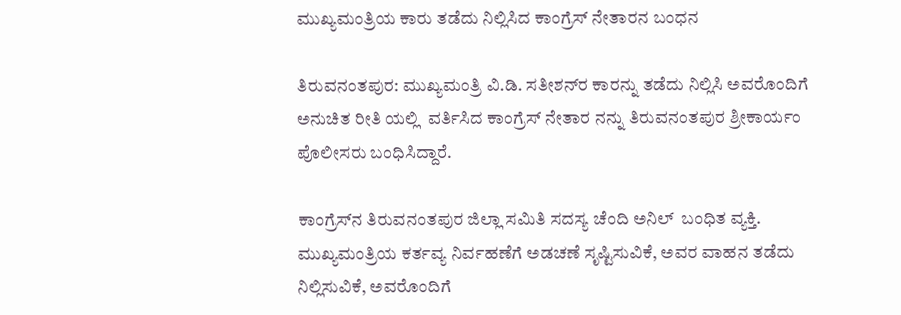ಮುಖ್ಯಮಂತ್ರಿಯ ಕಾರು ತಡೆದು ನಿಲ್ಲಿಸಿದ ಕಾಂಗ್ರೆಸ್ ನೇತಾರನ ಬಂಧನ

ತಿರುವನಂತಪುರ: ಮುಖ್ಯಮಂತ್ರಿ ವಿ.ಡಿ. ಸತೀಶನ್‌ರ ಕಾರನ್ನು ತಡೆದು ನಿಲ್ಲಿಸಿ ಅವರೊಂದಿಗೆ ಅನುಚಿತ ರೀತಿ ಯಲ್ಲಿ  ವರ್ತಿಸಿದ ಕಾಂಗ್ರೆಸ್ ನೇತಾರ ನನ್ನು ತಿರುವನಂತಪುರ ಶ್ರೀಕಾರ್ಯಂ ಪೊಲೀಸರು ಬಂಧಿಸಿದ್ದಾರೆ.

ಕಾಂಗ್ರೆಸ್‌ನ ತಿರುವನಂತಪುರ ಜಿಲ್ಲಾ ಸಮಿತಿ ಸದಸ್ಯ ಚೆಂದಿ ಅನಿಲ್  ಬಂಧಿತ ವ್ಯಕ್ತಿ. ಮುಖ್ಯಮಂತ್ರಿಯ ಕರ್ತವ್ಯ ನಿರ್ವಹಣೆಗೆ ಅಡಚಣೆ ಸೃಷ್ಟಿಸುವಿಕೆ, ಅವರ ವಾಹನ ತಡೆದು ನಿಲ್ಲಿಸುವಿಕೆ, ಅವರೊಂದಿಗೆ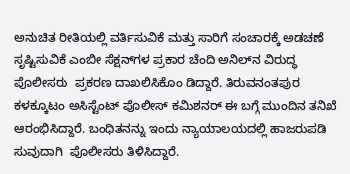ಅನುಚಿತ ರೀತಿಯಲ್ಲಿ ವರ್ತಿಸುವಿಕೆ ಮತ್ತು ಸಾರಿಗೆ ಸಂಚಾರಕ್ಕೆ ಅಡಚಣೆ ಸೃಷ್ಟಿಸುವಿಕೆ ಎಂಬೀ ಸೆಕ್ಷನ್‌ಗಳ ಪ್ರಕಾರ ಚೆಂದಿ ಅನಿಲ್‌ನ ವಿರುದ್ಧ ಪೊಲೀಸರು  ಪ್ರಕರಣ ದಾಖಲಿಸಿಕೊಂ ಡಿದ್ದಾರೆ. ತಿರುವನಂತಪುರ ಕಳಕ್ಕೂಟಂ ಅಸಿಸ್ಟೆಂಟ್ ಪೊಲೀಸ್ ಕಮಿಶನರ್ ಈ ಬಗ್ಗೆ ಮುಂದಿನ ತನಿಖೆ ಆರಂಭಿಸಿದ್ದಾರೆ. ಬಂಧಿತನನ್ನು ಇಂದು ನ್ಯಾಯಾಲಯದಲ್ಲಿ ಹಾಜರುಪಡಿ ಸುವುದಾಗಿ  ಪೊಲೀಸರು ತಿಳಿಸಿದ್ದಾರೆ.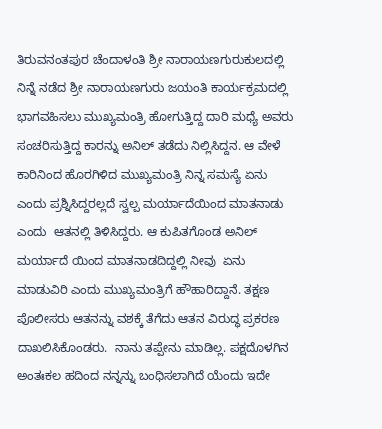ತಿರುವನಂತಪುರ ಚೆಂದಾಳಂತಿ ಶ್ರೀ ನಾರಾಯಣಗುರುಕುಲದಲ್ಲಿ ನಿನ್ನೆ ನಡೆದ ಶ್ರೀ ನಾರಾಯಣಗುರು ಜಯಂತಿ ಕಾರ್ಯಕ್ರಮದಲ್ಲಿ ಭಾಗವಹಿಸಲು ಮುಖ್ಯಮಂತ್ರಿ ಹೋಗುತ್ತಿದ್ದ ದಾರಿ ಮಧ್ಯೆ ಅವರು ಸಂಚರಿಸುತ್ತಿದ್ದ ಕಾರನ್ನು ಅನಿಲ್ ತಡೆದು ನಿಲ್ಲಿಸಿದ್ದನ. ಆ ವೇಳೆ ಕಾರಿನಿಂದ ಹೊರಗಿಳಿದ ಮುಖ್ಯಮಂತ್ರಿ ನಿನ್ನ ಸಮಸ್ಯೆ ಏನು ಎಂದು ಪ್ರಶ್ನಿಸಿದ್ದರಲ್ಲದೆ ಸ್ವಲ್ಪ ಮರ್ಯಾದೆಯಿಂದ ಮಾತನಾಡು ಎಂದು  ಆತನಲ್ಲಿ ತಿಳಿಸಿದ್ದರು. ಆ ಕುಪಿತಗೊಂಡ ಅನಿಲ್ ಮರ್ಯಾದೆ ಯಿಂದ ಮಾತನಾಡದಿದ್ದಲ್ಲಿ ನೀವು  ಏನು ಮಾಡುವಿರಿ ಎಂದು ಮುಖ್ಯಮಂತ್ರಿಗೆ ಹೌಹಾರಿದ್ದಾನೆ. ತಕ್ಷಣ ಪೊಲೀಸರು ಆತನನ್ನು ವಶಕ್ಕೆ ತೆಗೆದು ಆತನ ವಿರುದ್ಧ ಪ್ರಕರಣ ದಾಖಲಿಸಿಕೊಂಡರು.  ನಾನು ತಪ್ಪೇನು ಮಾಡಿಲ್ಲ. ಪಕ್ಷದೊಳಗಿನ ಅಂತಃಕಲ ಹದಿಂದ ನನ್ನನ್ನು ಬಂಧಿಸಲಾಗಿದೆ ಯೆಂದು ಇದೇ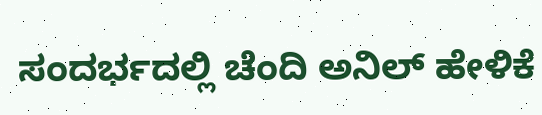ಸಂದರ್ಭದಲ್ಲಿ ಚೆಂದಿ ಅನಿಲ್ ಹೇಳಿಕೆ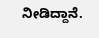ನೀಡಿದ್ದಾನೆ.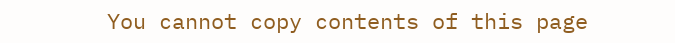You cannot copy contents of this page